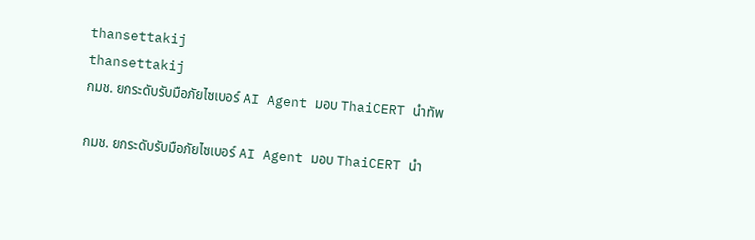thansettakij
thansettakij
กมช. ยกระดับรับมือภัยไซเบอร์ AI Agent มอบ ThaiCERT นำทัพ

กมช. ยกระดับรับมือภัยไซเบอร์ AI Agent มอบ ThaiCERT นำ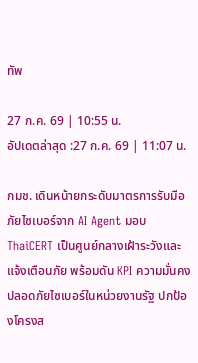ทัพ

27 ก.ค. 69 | 10:55 น.
อัปเดตล่าสุด :27 ก.ค. 69 | 11:07 น.

กมช. เดินหน้ายกระดับมาตรการรับมือภัยไซเบอร์จาก AI Agent มอบ ThaiCERT เป็นศูนย์กลางเฝ้าระวังและแจ้งเตือนภัย พร้อมดัน KPI ความมั่นคงปลอดภัยไซเบอร์ในหน่วยงานรัฐ ปกป้องโครงส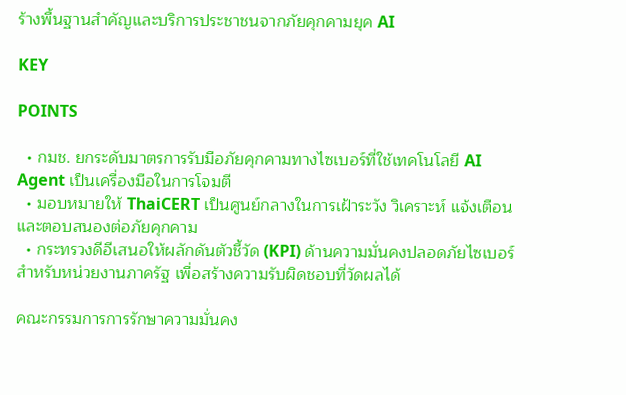ร้างพื้นฐานสำคัญและบริการประชาชนจากภัยคุกคามยุค AI

KEY

POINTS

  • กมช. ยกระดับมาตรการรับมือภัยคุกคามทางไซเบอร์ที่ใช้เทคโนโลยี AI Agent เป็นเครื่องมือในการโจมตี
  • มอบหมายให้ ThaiCERT เป็นศูนย์กลางในการเฝ้าระวัง วิเคราะห์ แจ้งเตือน และตอบสนองต่อภัยคุกคาม
  • กระทรวงดีอีเสนอให้ผลักดันตัวชี้วัด (KPI) ด้านความมั่นคงปลอดภัยไซเบอร์สำหรับหน่วยงานภาครัฐ เพื่อสร้างความรับผิดชอบที่วัดผลได้

คณะกรรมการการรักษาความมั่นคง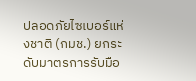ปลอดภัยไซเบอร์แห่งชาติ (กมช.) ยกระดับมาตรการรับมือ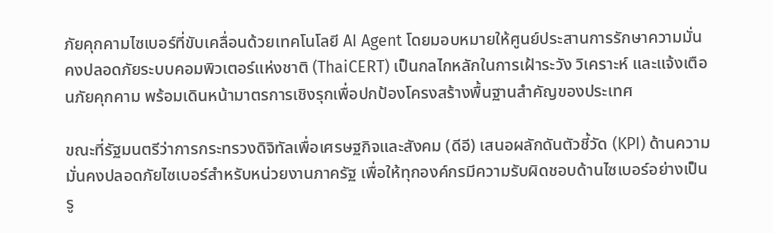ภัยคุกคามไซเบอร์ที่ขับเคลื่อนด้วยเทคโนโลยี AI Agent โดยมอบหมายให้ศูนย์ประสานการรักษาความมั่นคงปลอดภัยระบบคอมพิวเตอร์แห่งชาติ (ThaiCERT) เป็นกลไกหลักในการเฝ้าระวัง วิเคราะห์ และแจ้งเตือนภัยคุกคาม พร้อมเดินหน้ามาตรการเชิงรุกเพื่อปกป้องโครงสร้างพื้นฐานสำคัญของประเทศ

ขณะที่รัฐมนตรีว่าการกระทรวงดิจิทัลเพื่อเศรษฐกิจและสังคม (ดีอี) เสนอผลักดันตัวชี้วัด (KPI) ด้านความมั่นคงปลอดภัยไซเบอร์สำหรับหน่วยงานภาครัฐ เพื่อให้ทุกองค์กรมีความรับผิดชอบด้านไซเบอร์อย่างเป็นรู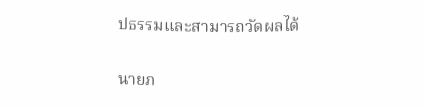ปธรรมและสามารถวัดผลได้

นายภ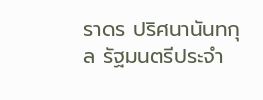ราดร ปริศนานันทกุล รัฐมนตรีประจำ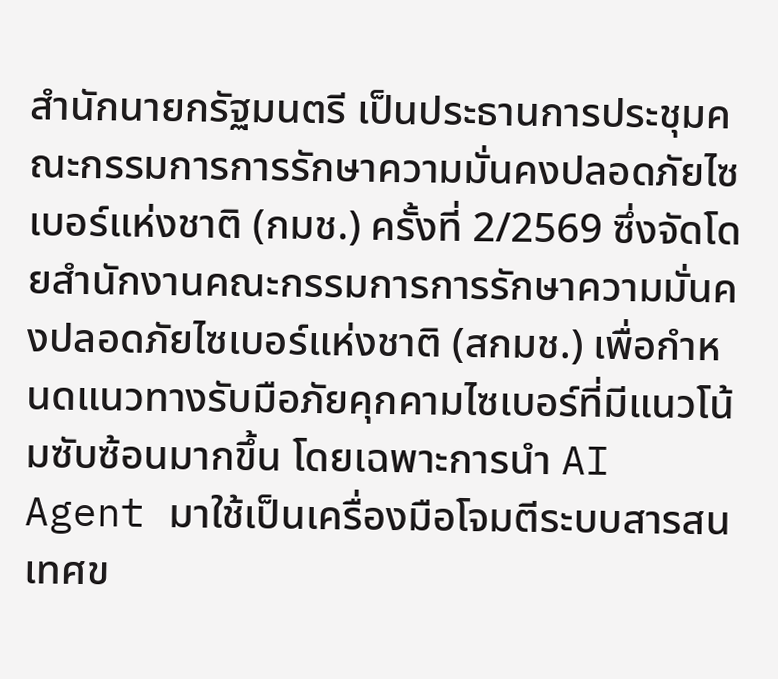สำนักนายกรัฐมนตรี เป็นประธานการประชุมคณะกรรมการการรักษาความมั่นคงปลอดภัยไซเบอร์แห่งชาติ (กมช.) ครั้งที่ 2/2569 ซึ่งจัดโดยสำนักงานคณะกรรมการการรักษาความมั่นคงปลอดภัยไซเบอร์แห่งชาติ (สกมช.) เพื่อกำหนดแนวทางรับมือภัยคุกคามไซเบอร์ที่มีแนวโน้มซับซ้อนมากขึ้น โดยเฉพาะการนำ AI Agent มาใช้เป็นเครื่องมือโจมตีระบบสารสนเทศข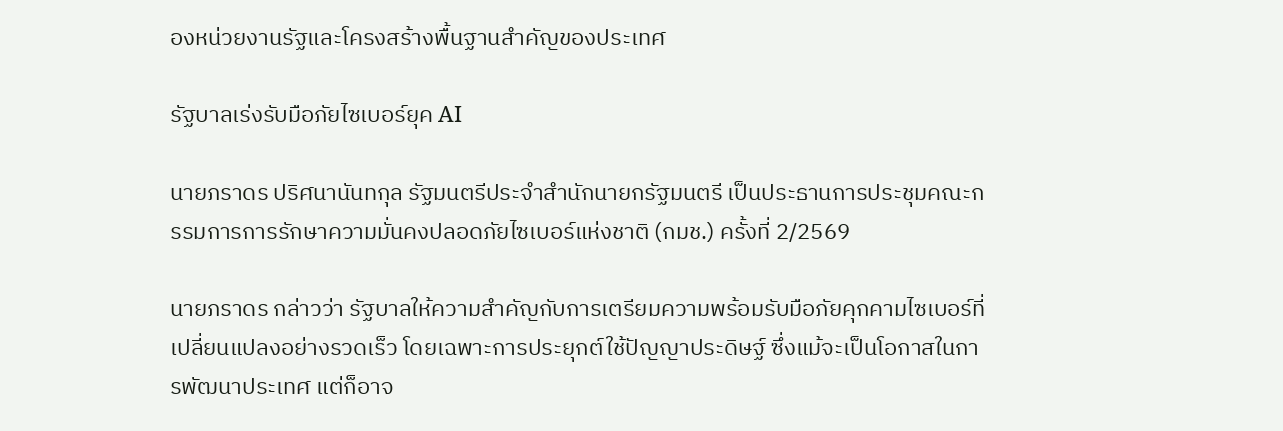องหน่วยงานรัฐและโครงสร้างพื้นฐานสำคัญของประเทศ

รัฐบาลเร่งรับมือภัยไซเบอร์ยุค AI

นายภราดร ปริศนานันทกุล รัฐมนตรีประจำสำนักนายกรัฐมนตรี เป็นประธานการประชุมคณะกรรมการการรักษาความมั่นคงปลอดภัยไซเบอร์แห่งชาติ (กมช.) ครั้งที่ 2/2569

นายภราดร กล่าวว่า รัฐบาลให้ความสำคัญกับการเตรียมความพร้อมรับมือภัยคุกคามไซเบอร์ที่เปลี่ยนแปลงอย่างรวดเร็ว โดยเฉพาะการประยุกต์ใช้ปัญญาประดิษฐ์ ซึ่งแม้จะเป็นโอกาสในการพัฒนาประเทศ แต่ก็อาจ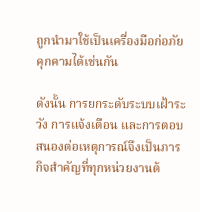ถูกนำมาใช้เป็นเครื่องมือก่อภัยคุกคามได้เช่นกัน

ดังนั้น การยกระดับระบบเฝ้าระวัง การแจ้งเตือน และการตอบสนองต่อเหตุการณ์จึงเป็นภารกิจสำคัญที่ทุกหน่วยงานต้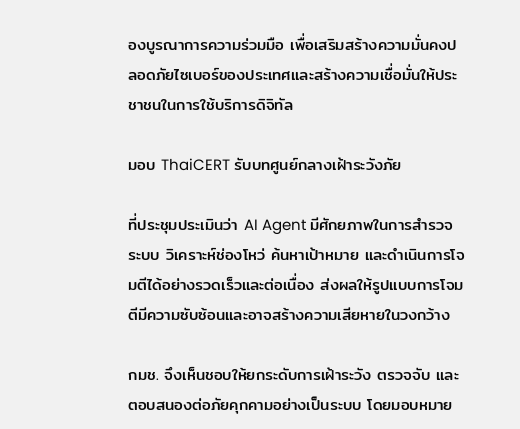องบูรณาการความร่วมมือ เพื่อเสริมสร้างความมั่นคงปลอดภัยไซเบอร์ของประเทศและสร้างความเชื่อมั่นให้ประชาชนในการใช้บริการดิจิทัล

มอบ ThaiCERT รับบทศูนย์กลางเฝ้าระวังภัย

ที่ประชุมประเมินว่า AI Agent มีศักยภาพในการสำรวจระบบ วิเคราะห์ช่องโหว่ ค้นหาเป้าหมาย และดำเนินการโจมตีได้อย่างรวดเร็วและต่อเนื่อง ส่งผลให้รูปแบบการโจมตีมีความซับซ้อนและอาจสร้างความเสียหายในวงกว้าง

กมช. จึงเห็นชอบให้ยกระดับการเฝ้าระวัง ตรวจจับ และตอบสนองต่อภัยคุกคามอย่างเป็นระบบ โดยมอบหมาย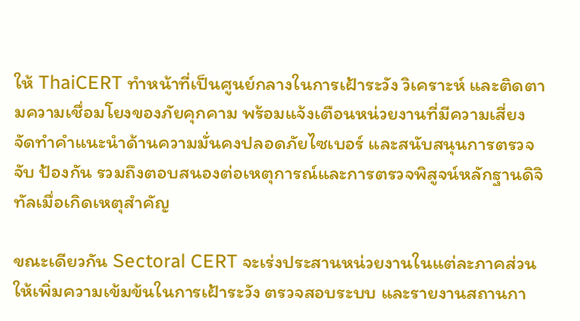ให้ ThaiCERT ทำหน้าที่เป็นศูนย์กลางในการเฝ้าระวัง วิเคราะห์ และติดตามความเชื่อมโยงของภัยคุกคาม พร้อมแจ้งเตือนหน่วยงานที่มีความเสี่ยง จัดทำคำแนะนำด้านความมั่นคงปลอดภัยไซเบอร์ และสนับสนุนการตรวจจับ ป้องกัน รวมถึงตอบสนองต่อเหตุการณ์และการตรวจพิสูจน์หลักฐานดิจิทัลเมื่อเกิดเหตุสำคัญ

ขณะเดียวกัน Sectoral CERT จะเร่งประสานหน่วยงานในแต่ละภาคส่วนให้เพิ่มความเข้มข้นในการเฝ้าระวัง ตรวจสอบระบบ และรายงานสถานกา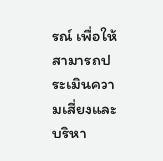รณ์ เพื่อให้สามารถประเมินความเสี่ยงและบริหา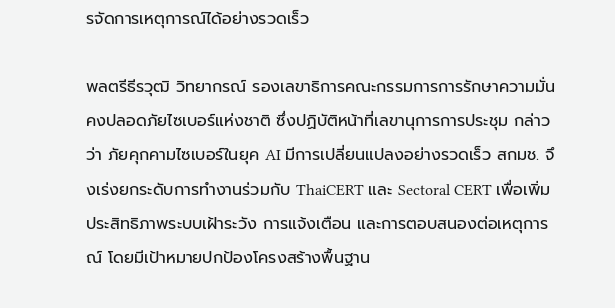รจัดการเหตุการณ์ได้อย่างรวดเร็ว

พลตรีธีรวุฒิ วิทยากรณ์ รองเลขาธิการคณะกรรมการการรักษาความมั่นคงปลอดภัยไซเบอร์แห่งชาติ ซึ่งปฏิบัติหน้าที่เลขานุการการประชุม กล่าวว่า ภัยคุกคามไซเบอร์ในยุค AI มีการเปลี่ยนแปลงอย่างรวดเร็ว สกมช. จึงเร่งยกระดับการทำงานร่วมกับ ThaiCERT และ Sectoral CERT เพื่อเพิ่มประสิทธิภาพระบบเฝ้าระวัง การแจ้งเตือน และการตอบสนองต่อเหตุการณ์ โดยมีเป้าหมายปกป้องโครงสร้างพื้นฐาน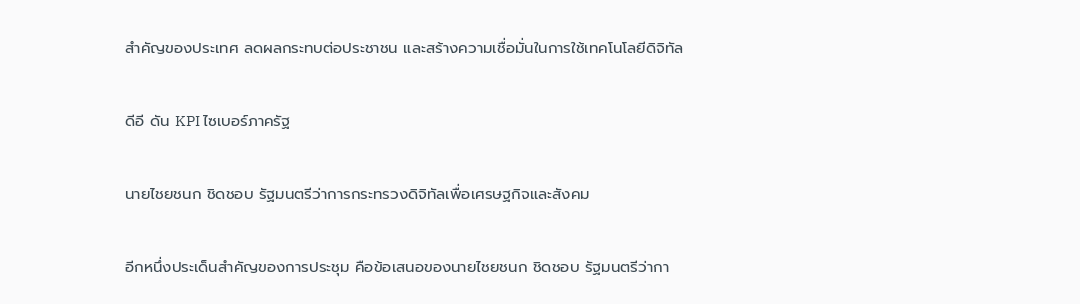สำคัญของประเทศ ลดผลกระทบต่อประชาชน และสร้างความเชื่อมั่นในการใช้เทคโนโลยีดิจิทัล

ดีอี ดัน KPI ไซเบอร์ภาครัฐ

นายไชยชนก ชิดชอบ รัฐมนตรีว่าการกระทรวงดิจิทัลเพื่อเศรษฐกิจและสังคม

อีกหนึ่งประเด็นสำคัญของการประชุม คือข้อเสนอของนายไชยชนก ชิดชอบ รัฐมนตรีว่ากา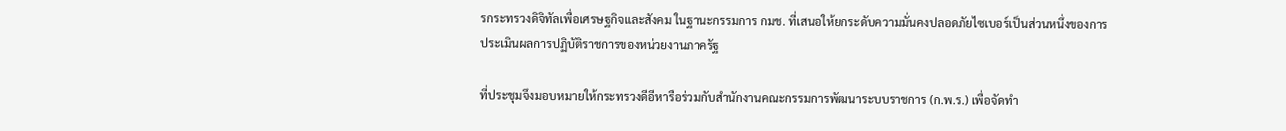รกระทรวงดิจิทัลเพื่อเศรษฐกิจและสังคม ในฐานะกรรมการ กมช. ที่เสนอให้ยกระดับความมั่นคงปลอดภัยไซเบอร์เป็นส่วนหนึ่งของการประเมินผลการปฏิบัติราชการของหน่วยงานภาครัฐ

ที่ประชุมจึงมอบหมายให้กระทรวงดีอีหารือร่วมกับสำนักงานคณะกรรมการพัฒนาระบบราชการ (ก.พ.ร.) เพื่อจัดทำ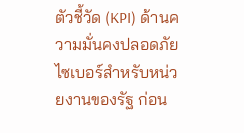ตัวชี้วัด (KPI) ด้านความมั่นคงปลอดภัยไซเบอร์สำหรับหน่วยงานของรัฐ ก่อน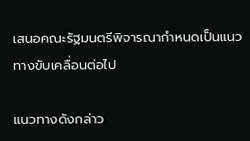เสนอคณะรัฐมนตรีพิจารณากำหนดเป็นแนวทางขับเคลื่อนต่อไป

แนวทางดังกล่าว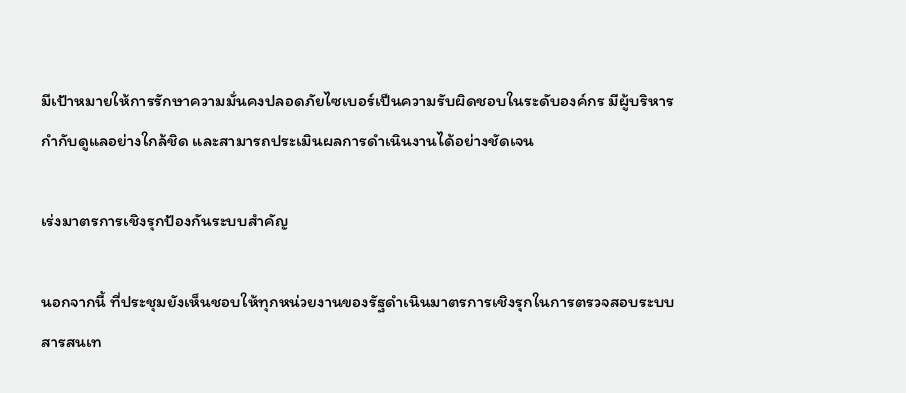มีเป้าหมายให้การรักษาความมั่นคงปลอดภัยไซเบอร์เป็นความรับผิดชอบในระดับองค์กร มีผู้บริหารกำกับดูแลอย่างใกล้ชิด และสามารถประเมินผลการดำเนินงานได้อย่างชัดเจน

เร่งมาตรการเชิงรุกป้องกันระบบสำคัญ

นอกจากนี้ ที่ประชุมยังเห็นชอบให้ทุกหน่วยงานของรัฐดำเนินมาตรการเชิงรุกในการตรวจสอบระบบสารสนเท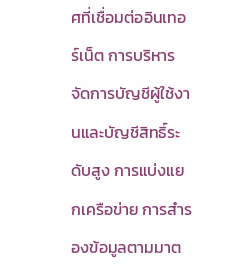ศที่เชื่อมต่ออินเทอร์เน็ต การบริหารจัดการบัญชีผู้ใช้งานและบัญชีสิทธิ์ระดับสูง การแบ่งแยกเครือข่าย การสำรองข้อมูลตามมาต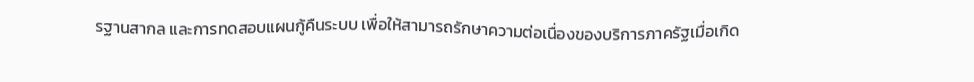รฐานสากล และการทดสอบแผนกู้คืนระบบ เพื่อให้สามารถรักษาความต่อเนื่องของบริการภาครัฐเมื่อเกิด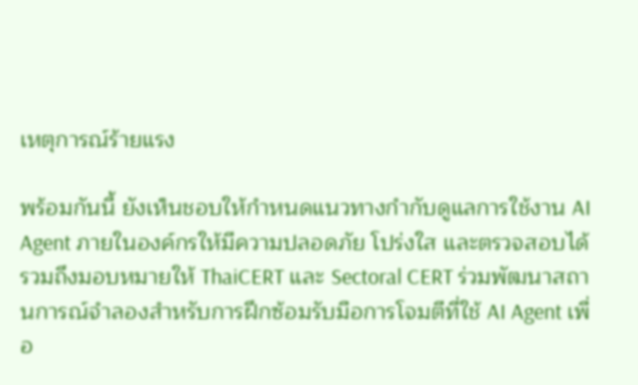เหตุการณ์ร้ายแรง

พร้อมกันนี้ ยังเห็นชอบให้กำหนดแนวทางกำกับดูแลการใช้งาน AI Agent ภายในองค์กรให้มีความปลอดภัย โปร่งใส และตรวจสอบได้ รวมถึงมอบหมายให้ ThaiCERT และ Sectoral CERT ร่วมพัฒนาสถานการณ์จำลองสำหรับการฝึกซ้อมรับมือการโจมตีที่ใช้ AI Agent เพื่อ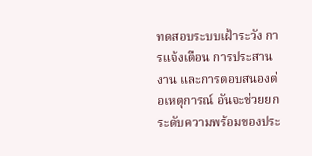ทดสอบระบบเฝ้าระวัง การแจ้งเตือน การประสานงาน และการตอบสนองต่อเหตุการณ์ อันจะช่วยยกระดับความพร้อมของประ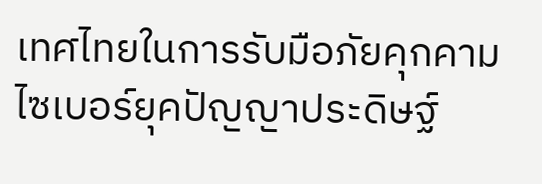เทศไทยในการรับมือภัยคุกคามไซเบอร์ยุคปัญญาประดิษฐ์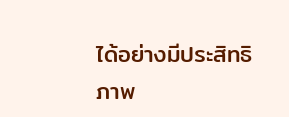ได้อย่างมีประสิทธิภาพ